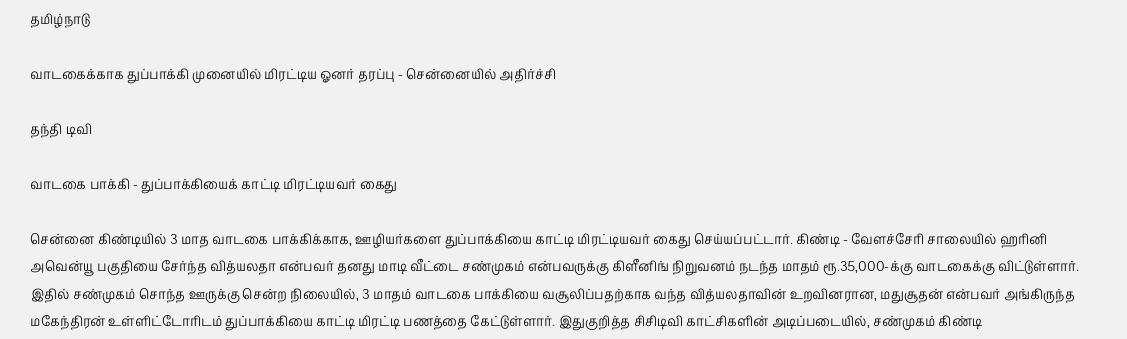தமிழ்நாடு

வாடகைக்காக துப்பாக்கி முனையில் மிரட்டிய ஓனர் தரப்பு - சென்னையில் அதிர்ச்சி

தந்தி டிவி

வாடகை பாக்கி - துப்பாக்கியைக் காட்டி மிரட்டியவர் கைது

சென்னை கிண்டியில் 3 மாத வாடகை பாக்கிக்காக, ஊழியர்களை துப்பாக்கியை காட்டி மிரட்டியவர் கைது செய்யப்பட்டார். கிண்டி - வேளச்சேரி சாலையில் ஹரினி அவென்யூ பகுதியை சேர்ந்த வித்யலதா என்பவர் தனது மாடி வீட்டை சண்முகம் என்பவருக்கு கிளீனிங் நிறுவனம் நடந்த மாதம் ரூ.35,000-க்கு வாடகைக்கு விட்டுள்ளார். இதில் சண்முகம் சொந்த ஊருக்கு சென்ற நிலையில், 3 மாதம் வாடகை பாக்கியை வசூலிப்பதற்காக வந்த வித்யலதாவின் உறவினரான, மதுசூதன் என்பவர் அங்கிருந்த மகேந்திரன் உள்ளிட்டோரிடம் துப்பாக்கியை காட்டி மிரட்டி பணத்தை கேட்டுள்ளார். இதுகுறித்த சிசிடிவி காட்சிகளின் அடிப்படையில், சண்முகம் கிண்டி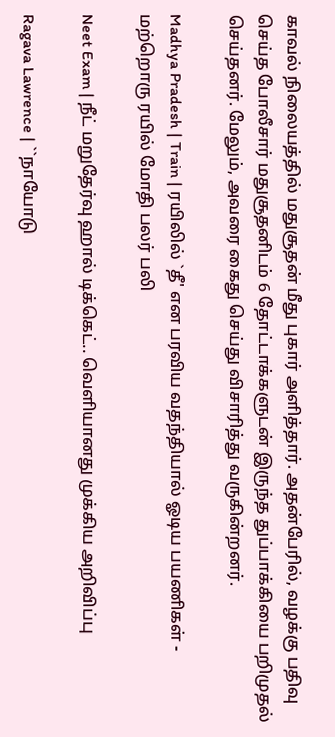காவல் நிலையத்தில் மதுசூதன் மீது புகார் அளித்தார். அதன்பேரில், வழக்கு பதிவு செய்த போலீசார் மதுசூதனிடம் 6 தோட்டாக்களுடன் இருந்த துப்பாக்கியை பறிமுதல் செய்தனர். மேலும், அவரை கைது செய்து விசாரித்து வருகின்றனர்.

Madhya Pradesh | Train | ரயிலில் `தீ' என பரவிய வதந்தியால் ஓடிய பயணிகள் - மற்றொரு ரயில் மோதி பலர் பலி

Neet Exam | நீட் மறுதேர்வு ஹால் டிக்கெட்.. வெளியானது முக்கிய அறிவிப்பு

Ragava Lawrence | ``நாயோடு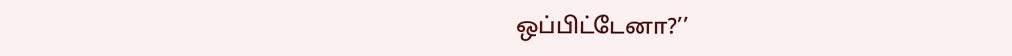ஒப்பிட்டேனா?’’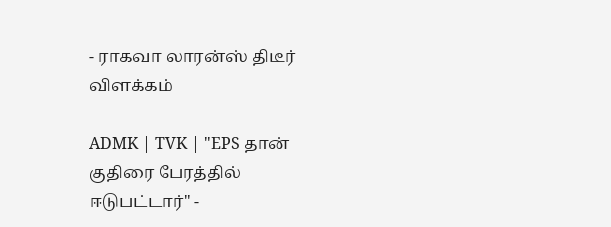- ராகவா லாரன்ஸ் திடீர் விளக்கம்

ADMK | TVK | "EPS தான் குதிரை பேரத்தில் ஈடுபட்டார்" -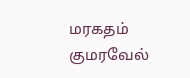மரகதம் குமரவேல்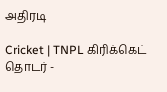அதிரடி

Cricket | TNPL கிரிக்கெட் தொடர் -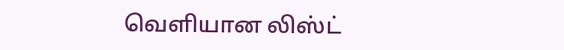வெளியான லிஸ்ட்